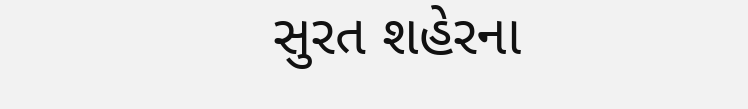સુરત શહેરના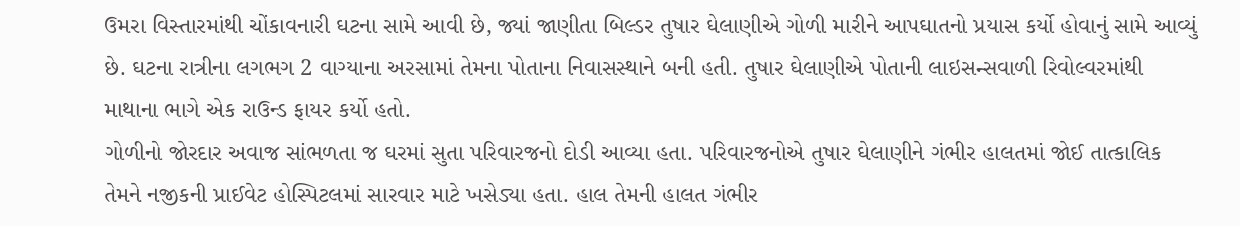ઉમરા વિસ્તારમાંથી ચોંકાવનારી ઘટના સામે આવી છે, જ્યાં જાણીતા બિલ્ડર તુષાર ઘેલાણીએ ગોળી મારીને આપઘાતનો પ્રયાસ કર્યો હોવાનું સામે આવ્યું છે. ઘટના રાત્રીના લગભગ 2 વાગ્યાના અરસામાં તેમના પોતાના નિવાસસ્થાને બની હતી. તુષાર ઘેલાણીએ પોતાની લાઇસન્સવાળી રિવોલ્વરમાંથી માથાના ભાગે એક રાઉન્ડ ફાયર કર્યો હતો.
ગોળીનો જોરદાર અવાજ સાંભળતા જ ઘરમાં સુતા પરિવારજનો દોડી આવ્યા હતા. પરિવારજનોએ તુષાર ઘેલાણીને ગંભીર હાલતમાં જોઈ તાત્કાલિક તેમને નજીકની પ્રાઈવેટ હોસ્પિટલમાં સારવાર માટે ખસેડ્યા હતા. હાલ તેમની હાલત ગંભીર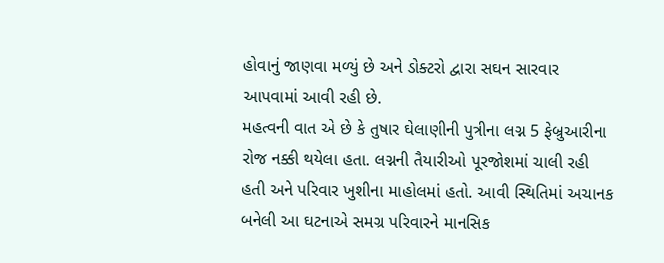હોવાનું જાણવા મળ્યું છે અને ડોક્ટરો દ્વારા સઘન સારવાર આપવામાં આવી રહી છે.
મહત્વની વાત એ છે કે તુષાર ઘેલાણીની પુત્રીના લગ્ન 5 ફેબ્રુઆરીના રોજ નક્કી થયેલા હતા. લગ્નની તૈયારીઓ પૂરજોશમાં ચાલી રહી હતી અને પરિવાર ખુશીના માહોલમાં હતો. આવી સ્થિતિમાં અચાનક બનેલી આ ઘટનાએ સમગ્ર પરિવારને માનસિક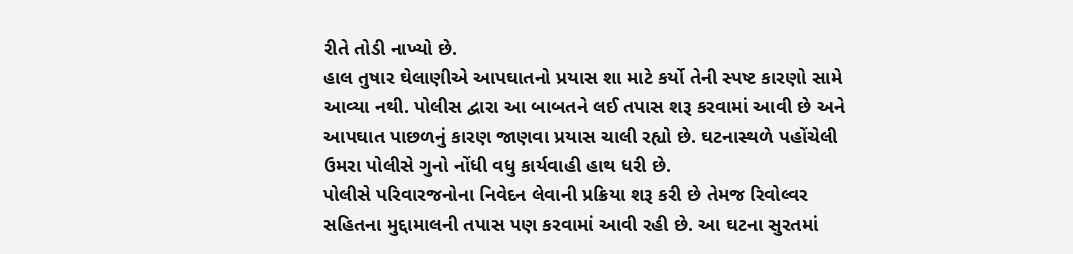રીતે તોડી નાખ્યો છે.
હાલ તુષાર ઘેલાણીએ આપઘાતનો પ્રયાસ શા માટે કર્યો તેની સ્પષ્ટ કારણો સામે આવ્યા નથી. પોલીસ દ્વારા આ બાબતને લઈ તપાસ શરૂ કરવામાં આવી છે અને આપઘાત પાછળનું કારણ જાણવા પ્રયાસ ચાલી રહ્યો છે. ઘટનાસ્થળે પહોંચેલી ઉમરા પોલીસે ગુનો નોંધી વધુ કાર્યવાહી હાથ ધરી છે.
પોલીસે પરિવારજનોના નિવેદન લેવાની પ્રક્રિયા શરૂ કરી છે તેમજ રિવોલ્વર સહિતના મુદ્દામાલની તપાસ પણ કરવામાં આવી રહી છે. આ ઘટના સુરતમાં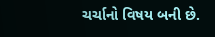ચર્ચાનો વિષય બની છે.